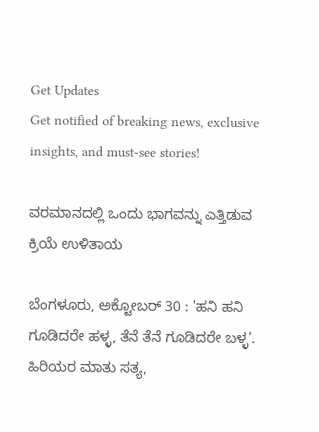Get Updates
Get notified of breaking news, exclusive insights, and must-see stories!

ವರಮಾನದಲ್ಲಿ ಒಂದು ಭಾಗವನ್ನು ಎತ್ತಿಡುವ ಕ್ರಿಯೆ ಉಳಿತಾಯ

ಬೆಂಗಳೂರು, ಅಕ್ಟೋಬರ್ 30 : 'ಹನಿ ಹನಿ ಗೂಡಿದರೇ ಹಳ್ಳ, ತೆನೆ ತೆನೆ ಗೂಡಿದರೇ ಬಳ್ಳ'. ಹಿರಿಯರ ಮಾತು ಸತ್ಯ,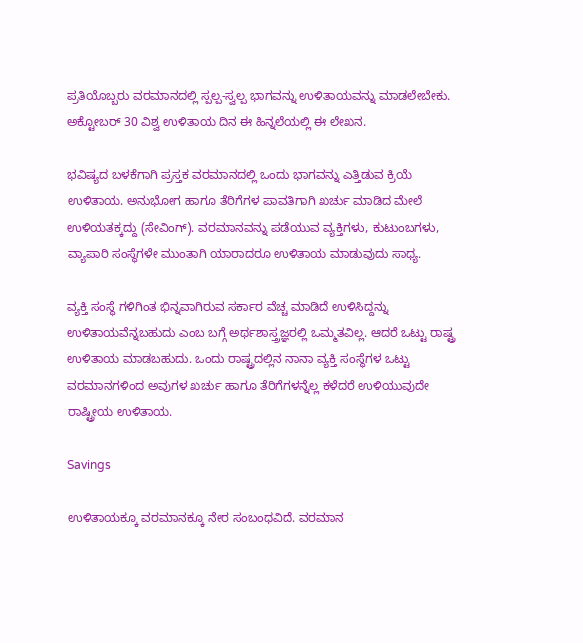ಪ್ರತಿಯೊಬ್ಬರು ವರಮಾನದಲ್ಲಿ ಸ್ಪಲ್ಪ-ಸ್ವಲ್ಪ ಭಾಗವನ್ನು ಉಳಿತಾಯವನ್ನು ಮಾಡಲೇಬೇಕು. ಅಕ್ಟೋಬರ್ 30 ವಿಶ್ವ ಉಳಿತಾಯ ದಿನ ಈ ಹಿನ್ನಲೆಯಲ್ಲಿ ಈ ಲೇಖನ.

ಭವಿಷ್ಯದ ಬಳಕೆಗಾಗಿ ಪ್ರಸ್ತಕ ವರಮಾನದಲ್ಲಿ ಒಂದು ಭಾಗವನ್ನು ಎತ್ತಿಡುವ ಕ್ರಿಯೆ ಉಳಿತಾಯ. ಅನುಭೋಗ ಹಾಗೂ ತೆರಿಗೆಗಳ ಪಾವತಿಗಾಗಿ ಖರ್ಚು ಮಾಡಿದ ಮೇಲೆ ಉಳಿಯತಕ್ಕದ್ದು (ಸೇವಿಂಗ್). ವರಮಾನವನ್ನು ಪಡೆಯುವ ವ್ಯಕ್ತಿಗಳು, ಕುಟುಂಬಗಳು, ವ್ಯಾಪಾರಿ ಸಂಸ್ಥೆಗಳೇ ಮುಂತಾಗಿ ಯಾರಾದರೂ ಉಳಿತಾಯ ಮಾಡುವುದು ಸಾಧ್ಯ.

ವ್ಯಕ್ತಿ ಸಂಸ್ಥೆ ಗಳಿಗಿಂತ ಭಿನ್ನವಾಗಿರುವ ಸರ್ಕಾರ ವೆಚ್ಚ ಮಾಡಿದೆ ಉಳಿಸಿದ್ದನ್ನು ಉಳಿತಾಯವೆನ್ನಬಹುದು ಎಂಬ ಬಗ್ಗೆ ಅರ್ಥಶಾಸ್ತ್ರಜ್ಞರಲ್ಲಿ ಒಮ್ಮತವಿಲ್ಲ. ಆದರೆ ಒಟ್ಟು ರಾಷ್ಟ್ರ ಉಳಿತಾಯ ಮಾಡಬಹುದು. ಒಂದು ರಾಷ್ಟ್ರದಲ್ಲಿನ ನಾನಾ ವ್ಯಕ್ತಿ ಸಂಸ್ಥೆಗಳ ಒಟ್ಟು ವರಮಾನಗಳಿಂದ ಅವುಗಳ ಖರ್ಚು ಹಾಗೂ ತೆರಿಗೆಗಳನ್ನೆಲ್ಲ ಕಳೆದರೆ ಉಳಿಯುವುದೇ ರಾಷ್ಟ್ರೀಯ ಉಳಿತಾಯ.

Savings

ಉಳಿತಾಯಕ್ಕೂ ವರಮಾನಕ್ಕೂ ನೇರ ಸಂಬಂಧವಿದೆ. ವರಮಾನ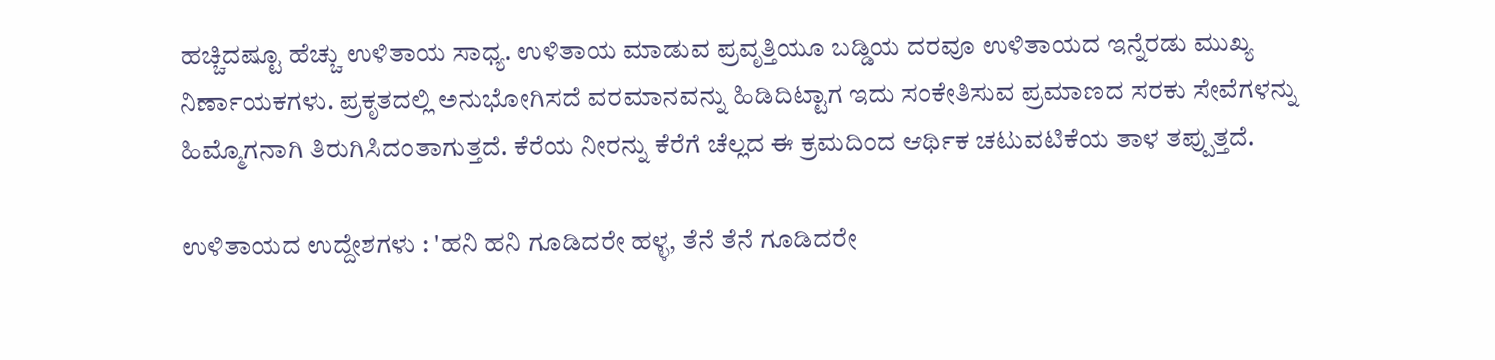ಹಚ್ಚಿದಷ್ಟೂ ಹೆಚ್ಚು ಉಳಿತಾಯ ಸಾಧ್ಯ. ಉಳಿತಾಯ ಮಾಡುವ ಪ್ರವೃತ್ತಿಯೂ ಬಡ್ಡಿಯ ದರವೂ ಉಳಿತಾಯದ ಇನ್ನೆರಡು ಮುಖ್ಯ ನಿರ್ಣಾಯಕಗಳು. ಪ್ರಕೃತದಲ್ಲಿ ಅನುಭೋಗಿಸದೆ ವರಮಾನವನ್ನು ಹಿಡಿದಿಟ್ಟಾಗ ಇದು ಸಂಕೇತಿಸುವ ಪ್ರಮಾಣದ ಸರಕು ಸೇವೆಗಳನ್ನು ಹಿಮ್ಮೊಗನಾಗಿ ತಿರುಗಿಸಿದಂತಾಗುತ್ತದೆ. ಕೆರೆಯ ನೀರನ್ನು ಕೆರೆಗೆ ಚೆಲ್ಲದ ಈ ಕ್ರಮದಿಂದ ಆರ್ಥಿಕ ಚಟುವಟಿಕೆಯ ತಾಳ ತಪ್ಪುತ್ತದೆ.

ಉಳಿತಾಯದ ಉದ್ದೇಶಗಳು : 'ಹನಿ ಹನಿ ಗೂಡಿದರೇ ಹಳ್ಳ, ತೆನೆ ತೆನೆ ಗೂಡಿದರೇ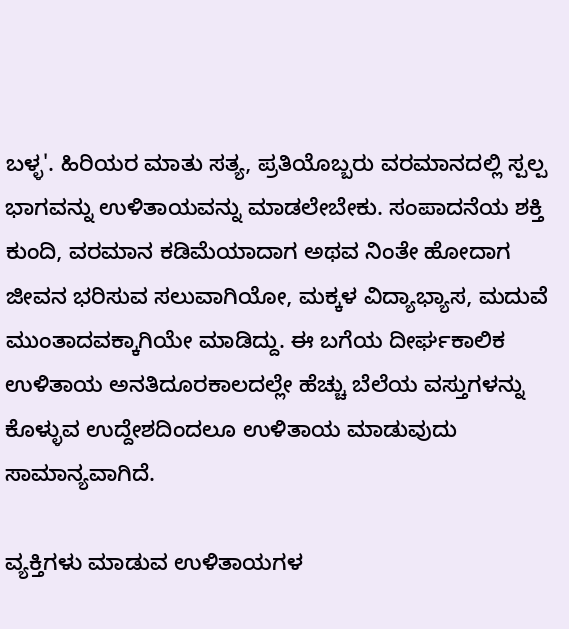ಬಳ್ಳ'. ಹಿರಿಯರ ಮಾತು ಸತ್ಯ, ಪ್ರತಿಯೊಬ್ಬರು ವರಮಾನದಲ್ಲಿ ಸ್ಪಲ್ಪ ಭಾಗವನ್ನು ಉಳಿತಾಯವನ್ನು ಮಾಡಲೇಬೇಕು. ಸಂಪಾದನೆಯ ಶಕ್ತಿ ಕುಂದಿ, ವರಮಾನ ಕಡಿಮೆಯಾದಾಗ ಅಥವ ನಿಂತೇ ಹೋದಾಗ ಜೀವನ ಭರಿಸುವ ಸಲುವಾಗಿಯೋ, ಮಕ್ಕಳ ವಿದ್ಯಾಭ್ಯಾಸ, ಮದುವೆ ಮುಂತಾದವಕ್ಕಾಗಿಯೇ ಮಾಡಿದ್ದು. ಈ ಬಗೆಯ ದೀರ್ಘಕಾಲಿಕ ಉಳಿತಾಯ ಅನತಿದೂರಕಾಲದಲ್ಲೇ ಹೆಚ್ಚು ಬೆಲೆಯ ವಸ್ತುಗಳನ್ನು ಕೊಳ್ಳುವ ಉದ್ದೇಶದಿಂದಲೂ ಉಳಿತಾಯ ಮಾಡುವುದು ಸಾಮಾನ್ಯವಾಗಿದೆ.

ವ್ಯಕ್ತಿಗಳು ಮಾಡುವ ಉಳಿತಾಯಗಳ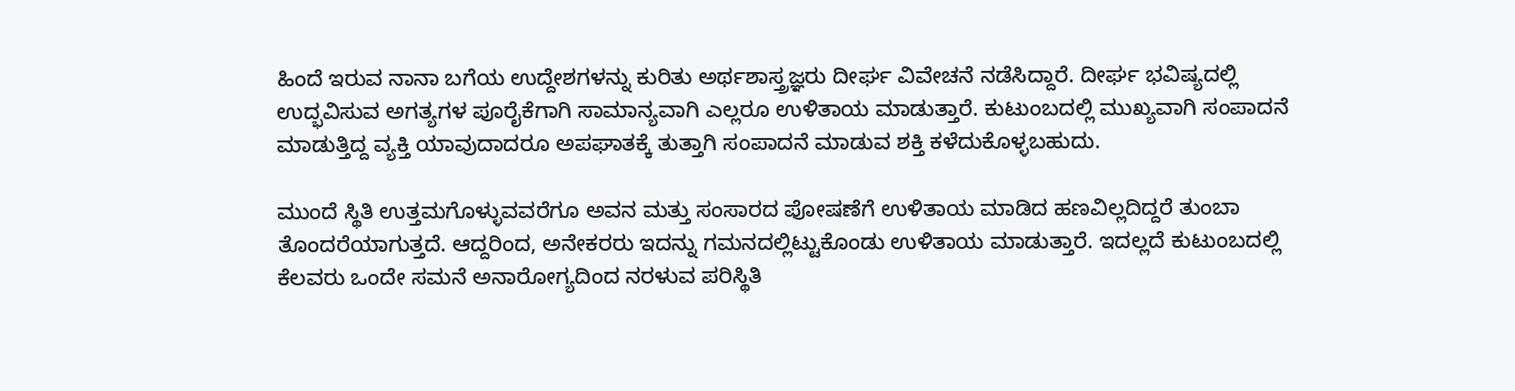ಹಿಂದೆ ಇರುವ ನಾನಾ ಬಗೆಯ ಉದ್ದೇಶಗಳನ್ನು ಕುರಿತು ಅರ್ಥಶಾಸ್ತ್ರಜ್ಞರು ದೀರ್ಘ ವಿವೇಚನೆ ನಡೆಸಿದ್ದಾರೆ. ದೀರ್ಘ ಭವಿಷ್ಯದಲ್ಲಿ ಉದ್ಭವಿಸುವ ಅಗತ್ಯಗಳ ಪೂರೈಕೆಗಾಗಿ ಸಾಮಾನ್ಯವಾಗಿ ಎಲ್ಲರೂ ಉಳಿತಾಯ ಮಾಡುತ್ತಾರೆ. ಕುಟುಂಬದಲ್ಲಿ ಮುಖ್ಯವಾಗಿ ಸಂಪಾದನೆ ಮಾಡುತ್ತಿದ್ದ ವ್ಯಕ್ತಿ ಯಾವುದಾದರೂ ಅಪಘಾತಕ್ಕೆ ತುತ್ತಾಗಿ ಸಂಪಾದನೆ ಮಾಡುವ ಶಕ್ತಿ ಕಳೆದುಕೊಳ್ಳಬಹುದು.

ಮುಂದೆ ಸ್ಥಿತಿ ಉತ್ತಮಗೊಳ್ಳುವವರೆಗೂ ಅವನ ಮತ್ತು ಸಂಸಾರದ ಪೋಷಣೆಗೆ ಉಳಿತಾಯ ಮಾಡಿದ ಹಣವಿಲ್ಲದಿದ್ದರೆ ತುಂಬಾ ತೊಂದರೆಯಾಗುತ್ತದೆ. ಆದ್ದರಿಂದ, ಅನೇಕರರು ಇದನ್ನು ಗಮನದಲ್ಲಿಟ್ಟುಕೊಂಡು ಉಳಿತಾಯ ಮಾಡುತ್ತಾರೆ. ಇದಲ್ಲದೆ ಕುಟುಂಬದಲ್ಲಿ ಕೆಲವರು ಒಂದೇ ಸಮನೆ ಅನಾರೋಗ್ಯದಿಂದ ನರಳುವ ಪರಿಸ್ಥಿತಿ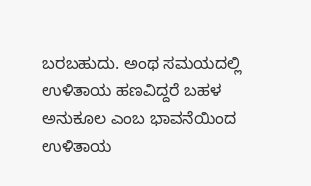ಬರಬಹುದು. ಅಂಥ ಸಮಯದಲ್ಲಿ ಉಳಿತಾಯ ಹಣವಿದ್ದರೆ ಬಹಳ ಅನುಕೂಲ ಎಂಬ ಭಾವನೆಯಿಂದ ಉಳಿತಾಯ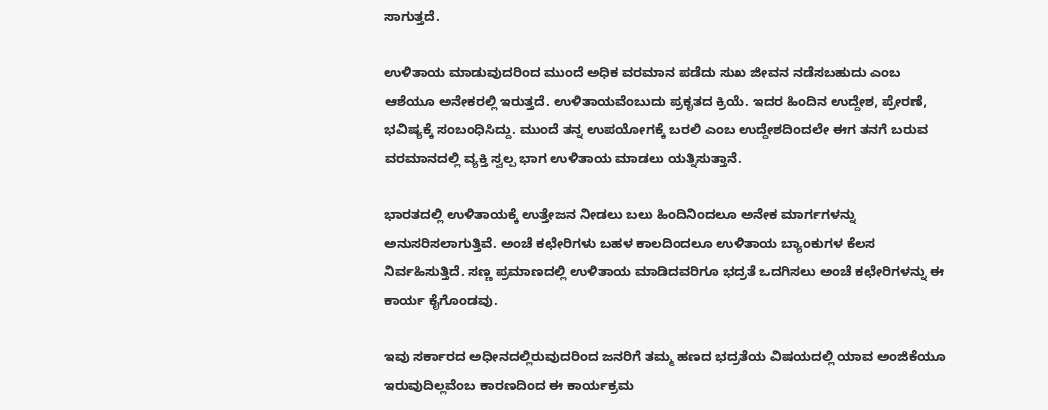ಸಾಗುತ್ತದೆ.

ಉಳಿತಾಯ ಮಾಡುವುದರಿಂದ ಮುಂದೆ ಅಧಿಕ ವರಮಾನ ಪಡೆದು ಸುಖ ಜೀವನ ನಡೆಸಬಹುದು ಎಂಬ ಆಶೆಯೂ ಅನೇಕರಲ್ಲಿ ಇರುತ್ತದೆ. ಉಳಿತಾಯವೆಂಬುದು ಪ್ರಕೃತದ ಕ್ರಿಯೆ. ಇದರ ಹಿಂದಿನ ಉದ್ದೇಶ, ಪ್ರೇರಣೆ, ಭವಿಷ್ಯಕ್ಕೆ ಸಂಬಂಧಿಸಿದ್ದು. ಮುಂದೆ ತನ್ನ ಉಪಯೋಗಕ್ಕೆ ಬರಲಿ ಎಂಬ ಉದ್ದೇಶದಿಂದಲೇ ಈಗ ತನಗೆ ಬರುವ ವರಮಾನದಲ್ಲಿ ವ್ಯಕ್ತಿ ಸ್ವಲ್ಪ ಭಾಗ ಉಳಿತಾಯ ಮಾಡಲು ಯತ್ನಿಸುತ್ತಾನೆ.

ಭಾರತದಲ್ಲಿ ಉಳಿತಾಯಕ್ಕೆ ಉತ್ತೇಜನ ನೀಡಲು ಬಲು ಹಿಂದಿನಿಂದಲೂ ಅನೇಕ ಮಾರ್ಗಗಳನ್ನು ಅನುಸರಿಸಲಾಗುತ್ತಿವೆ. ಅಂಚೆ ಕಛೇರಿಗಳು ಬಹಳ ಕಾಲದಿಂದಲೂ ಉಳಿತಾಯ ಬ್ಯಾಂಕುಗಳ ಕೆಲಸ ನಿರ್ವಹಿಸುತ್ತಿದೆ. ಸಣ್ಣ ಪ್ರಮಾಣದಲ್ಲಿ ಉಳಿತಾಯ ಮಾಡಿದವರಿಗೂ ಭದ್ರತೆ ಒದಗಿಸಲು ಅಂಚೆ ಕಛೇರಿಗಳನ್ನು ಈ ಕಾರ್ಯ ಕೈಗೊಂಡವು.

ಇವು ಸರ್ಕಾರದ ಅಧೀನದಲ್ಲಿರುವುದರಿಂದ ಜನರಿಗೆ ತಮ್ಮ ಹಣದ ಭದ್ರತೆಯ ವಿಷಯದಲ್ಲಿ ಯಾವ ಅಂಜಿಕೆಯೂ ಇರುವುದಿಲ್ಲವೆಂಬ ಕಾರಣದಿಂದ ಈ ಕಾರ್ಯಕ್ರಮ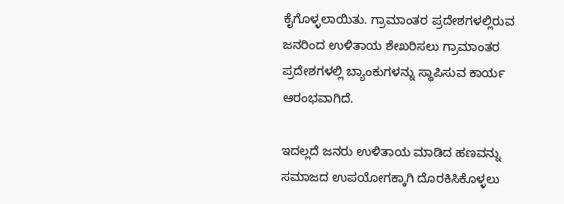ಕೈಗೊಳ್ಳಲಾಯಿತು. ಗ್ರಾಮಾಂತರ ಪ್ರದೇಶಗಳಲ್ಲಿರುವ ಜನರಿಂದ ಉಳಿತಾಯ ಶೇಖರಿಸಲು ಗ್ರಾಮಾಂತರ ಪ್ರದೇಶಗಳಲ್ಲಿ ಬ್ಯಾಂಕುಗಳನ್ನು ಸ್ಥಾಪಿಸುವ ಕಾರ್ಯ ಆರಂಭವಾಗಿದೆ.

ಇದಲ್ಲದೆ ಜನರು ಉಳಿತಾಯ ಮಾಡಿದ ಹಣವನ್ನು ಸಮಾಜದ ಉಪಯೋಗಕ್ಕಾಗಿ ದೊರಕಿಸಿಕೊಳ್ಳಲು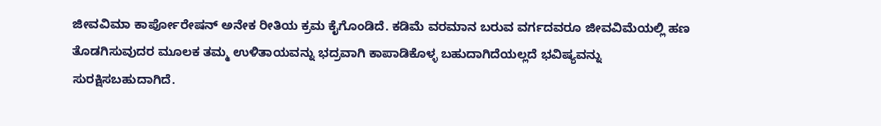ಜೀವವಿಮಾ ಕಾರ್ಪೋರೇಷನ್ ಅನೇಕ ರೀತಿಯ ಕ್ರಮ ಕೈಗೊಂಡಿದೆ. ಕಡಿಮೆ ವರಮಾನ ಬರುವ ವರ್ಗದವರೂ ಜೀವವಿಮೆಯಲ್ಲಿ ಹಣ ತೊಡಗಿಸುವುದರ ಮೂಲಕ ತಮ್ಮ ಉಳಿತಾಯವನ್ನು ಭದ್ರವಾಗಿ ಕಾಪಾಡಿಕೊಳ್ಳ ಬಹುದಾಗಿದೆಯಲ್ಲದೆ ಭವಿಷ್ಯವನ್ನು ಸುರಕ್ಷಿಸಬಹುದಾಗಿದೆ.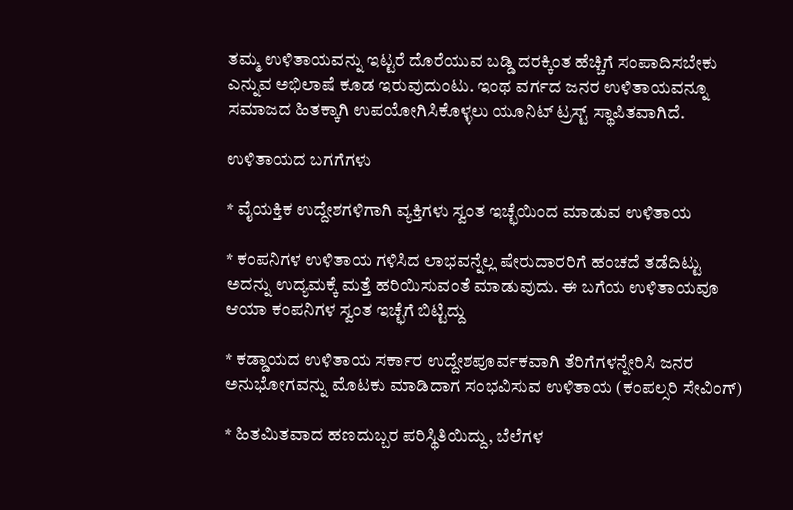ತಮ್ಮ ಉಳಿತಾಯವನ್ನು ಇಟ್ಟರೆ ದೊರೆಯುವ ಬಡ್ಡಿ ದರಕ್ಕಿಂತ ಹೆಚ್ಚಿಗೆ ಸಂಪಾದಿಸಬೇಕು ಎನ್ನುವ ಅಭಿಲಾಷೆ ಕೂಡ ಇರುವುದುಂಟು. ಇಂಥ ವರ್ಗದ ಜನರ ಉಳಿತಾಯವನ್ನೂ ಸಮಾಜದ ಹಿತಕ್ಕಾಗಿ ಉಪಯೋಗಿಸಿಕೊಳ್ಳಲು ಯೂನಿಟ್ ಟ್ರಸ್ಟ್ ಸ್ಥಾಪಿತವಾಗಿದೆ.

ಉಳಿತಾಯದ ಬಗಗೆಗಳು

* ವೈಯಕ್ತಿಕ ಉದ್ದೇಶಗಳಿಗಾಗಿ ವ್ಯಕ್ತಿಗಳು ಸ್ವಂತ ಇಚ್ಛೆಯಿಂದ ಮಾಡುವ ಉಳಿತಾಯ

* ಕಂಪನಿಗಳ ಉಳಿತಾಯ ಗಳಿಸಿದ ಲಾಭವನ್ನೆಲ್ಲ ಷೇರುದಾರರಿಗೆ ಹಂಚದೆ ತಡೆದಿಟ್ಟು ಅದನ್ನು ಉದ್ಯಮಕ್ಕೆ ಮತ್ತೆ ಹರಿಯಿಸುವಂತೆ ಮಾಡುವುದು. ಈ ಬಗೆಯ ಉಳಿತಾಯವೂ ಆಯಾ ಕಂಪನಿಗಳ ಸ್ವಂತ ಇಚ್ಛೆಗೆ ಬಿಟ್ಟಿದ್ದು

* ಕಡ್ಡಾಯದ ಉಳಿತಾಯ ಸರ್ಕಾರ ಉದ್ದೇಶಪೂರ್ವಕವಾಗಿ ತೆರಿಗೆಗಳನ್ನೇರಿಸಿ ಜನರ ಅನುಭೋಗವನ್ನು ಮೊಟಕು ಮಾಡಿದಾಗ ಸಂಭವಿಸುವ ಉಳಿತಾಯ (ಕಂಪಲ್ಸರಿ ಸೇವಿಂಗ್)

* ಹಿತಮಿತವಾದ ಹಣದುಬ್ಬರ ಪರಿಸ್ಥಿತಿಯಿದ್ದು, ಬೆಲೆಗಳ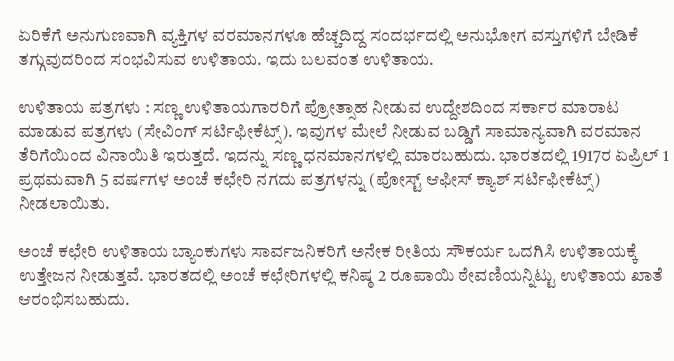ಏರಿಕೆಗೆ ಅನುಗುಣವಾಗಿ ವ್ಯಕ್ತಿಗಳ ವರಮಾನಗಳೂ ಹೆಚ್ಚದಿದ್ದ ಸಂದರ್ಭದಲ್ಲಿ ಅನುಭೋಗ ವಸ್ತುಗಳಿಗೆ ಬೇಡಿಕೆ ತಗ್ಗುವುದರಿಂದ ಸಂಭವಿಸುವ ಉಳಿತಾಯ. ಇದು ಬಲವಂತ ಉಳಿತಾಯ.

ಉಳಿತಾಯ ಪತ್ರಗಳು : ಸಣ್ಣ ಉಳಿತಾಯಗಾರರಿಗೆ ಪ್ರೋತ್ಸಾಹ ನೀಡುವ ಉದ್ದೇಶದಿಂದ ಸರ್ಕಾರ ಮಾರಾಟ ಮಾಡುವ ಪತ್ರಗಳು (ಸೇವಿಂಗ್ ಸರ್ಟಿಫೀಕೆಟ್ಸ್). ಇವುಗಳ ಮೇಲೆ ನೀಡುವ ಬಡ್ಡಿಗೆ ಸಾಮಾನ್ಯವಾಗಿ ವರಮಾನ ತೆರಿಗೆಯಿಂದ ವಿನಾಯಿತಿ ಇರುತ್ತದೆ. ಇದನ್ನು ಸಣ್ಣ ಧನಮಾನಗಳಲ್ಲಿ ಮಾರಬಹುದು. ಭಾರತದಲ್ಲಿ 1917ರ ಏಪ್ರಿಲ್ 1 ಪ್ರಥಮವಾಗಿ 5 ವರ್ಷಗಳ ಅಂಚೆ ಕಛೇರಿ ನಗದು ಪತ್ರಗಳನ್ನು (ಪೋಸ್ಟ್ ಆಫೀಸ್ ಕ್ಯಾಶ್ ಸರ್ಟಿಫೀಕೆಟ್ಸ್) ನೀಡಲಾಯಿತು.

ಅಂಚೆ ಕಛೇರಿ ಉಳಿತಾಯ ಬ್ಯಾಂಕುಗಳು ಸಾರ್ವಜನಿಕರಿಗೆ ಅನೇಕ ರೀತಿಯ ಸೌಕರ್ಯ ಒದಗಿಸಿ ಉಳಿತಾಯಕ್ಕೆ ಉತ್ತೇಜನ ನೀಡುತ್ತವೆ. ಭಾರತದಲ್ಲಿ ಅಂಚೆ ಕಛೇರಿಗಳಲ್ಲಿ ಕನಿಷ್ಠ 2 ರೂಪಾಯಿ ಠೇವಣಿಯನ್ನಿಟ್ಟು ಉಳಿತಾಯ ಖಾತೆ ಆರಂಭಿಸಬಹುದು.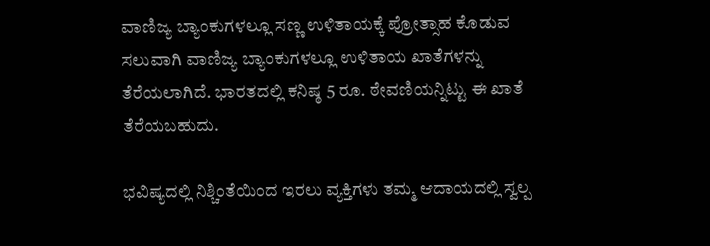ವಾಣಿಜ್ಯ ಬ್ಯಾಂಕುಗಳಲ್ಲೂ ಸಣ್ಣ ಉಳಿತಾಯಕ್ಕೆ ಪ್ರೋತ್ಸಾಹ ಕೊಡುವ ಸಲುವಾಗಿ ವಾಣಿಜ್ಯ ಬ್ಯಾಂಕುಗಳಲ್ಲೂ ಉಳಿತಾಯ ಖಾತೆಗಳನ್ನು ತೆರೆಯಲಾಗಿದೆ. ಭಾರತದಲ್ಲಿ ಕನಿಷ್ಠ 5 ರೂ. ಠೇವಣಿಯನ್ನಿಟ್ಟು ಈ ಖಾತೆ ತೆರೆಯಬಹುದು.

ಭವಿಷ್ಯದಲ್ಲಿ ನಿಶ್ಚಿಂತೆಯಿಂದ ಇರಲು ವ್ಯಕ್ತಿಗಳು ತಮ್ಮ ಆದಾಯದಲ್ಲಿ ಸ್ವಲ್ಪ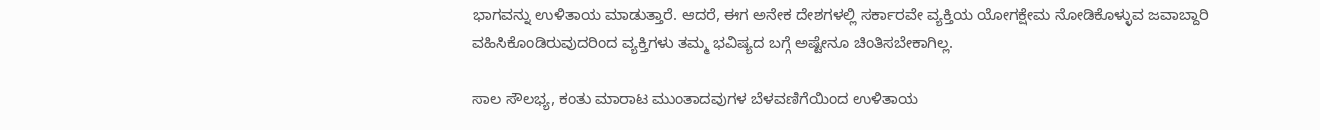ಭಾಗವನ್ನು ಉಳಿತಾಯ ಮಾಡುತ್ತಾರೆ. ಆದರೆ, ಈಗ ಅನೇಕ ದೇಶಗಳಲ್ಲಿ ಸರ್ಕಾರವೇ ವ್ಯಕ್ತಿಯ ಯೋಗಕ್ಷೇಮ ನೋಡಿಕೊಳ್ಳುವ ಜವಾಬ್ದಾರಿ ವಹಿಸಿಕೊಂಡಿರುವುದರಿಂದ ವ್ಯಕ್ತಿಗಳು ತಮ್ಮ ಭವಿಷ್ಯದ ಬಗ್ಗೆ ಅಷ್ಟೇನೂ ಚಿಂತಿಸಬೇಕಾಗಿಲ್ಲ.

ಸಾಲ ಸೌಲಭ್ಯ, ಕಂತು ಮಾರಾಟ ಮುಂತಾದವುಗಳ ಬೆಳವಣಿಗೆಯಿಂದ ಉಳಿತಾಯ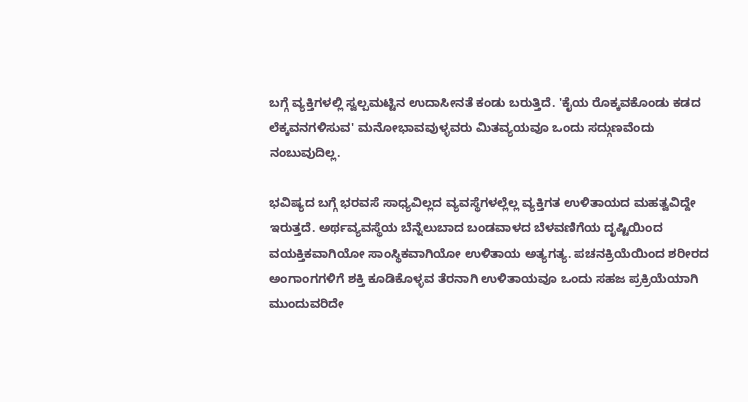ಬಗ್ಗೆ ವ್ಯಕ್ತಿಗಳಲ್ಲಿ ಸ್ವಲ್ಪಮಟ್ಟಿನ ಉದಾಸೀನತೆ ಕಂಡು ಬರುತ್ತಿದೆ. 'ಕೈಯ ರೊಕ್ಕವಕೊಂಡು ಕಡದ ಲೆಕ್ಕವನಗಳಿಸುವ' ಮನೋಭಾವವುಳ್ಳವರು ಮಿತವ್ಯಯವೂ ಒಂದು ಸದ್ಗುಣವೆಂದು ನಂಬುವುದಿಲ್ಲ.

ಭವಿಷ್ಯದ ಬಗ್ಗೆ ಭರವಸೆ ಸಾಧ್ಯವಿಲ್ಲದ ವ್ಯವಸ್ಥೆಗಳಲ್ಲೆಲ್ಲ ವ್ಯಕ್ತಿಗತ ಉಳಿತಾಯದ ಮಹತ್ವವಿದ್ದೇ ಇರುತ್ತದೆ. ಅರ್ಥವ್ಯವಸ್ಥೆಯ ಬೆನ್ನೆಲುಬಾದ ಬಂಡವಾಳದ ಬೆಳವಣಿಗೆಯ ದೃಷ್ಟಿಯಿಂದ ವಯಕ್ತಿಕವಾಗಿಯೋ ಸಾಂಸ್ಥಿಕವಾಗಿಯೋ ಉಳಿತಾಯ ಅತ್ಯಗತ್ಯ. ಪಚನಕ್ರಿಯೆಯಿಂದ ಶರೀರದ ಅಂಗಾಂಗಗಳಿಗೆ ಶಕ್ತಿ ಕೂಡಿಕೊಳ್ಳವ ತೆರನಾಗಿ ಉಳಿತಾಯವೂ ಒಂದು ಸಹಜ ಪ್ರಕ್ರಿಯೆಯಾಗಿ ಮುಂದುವರಿದೇ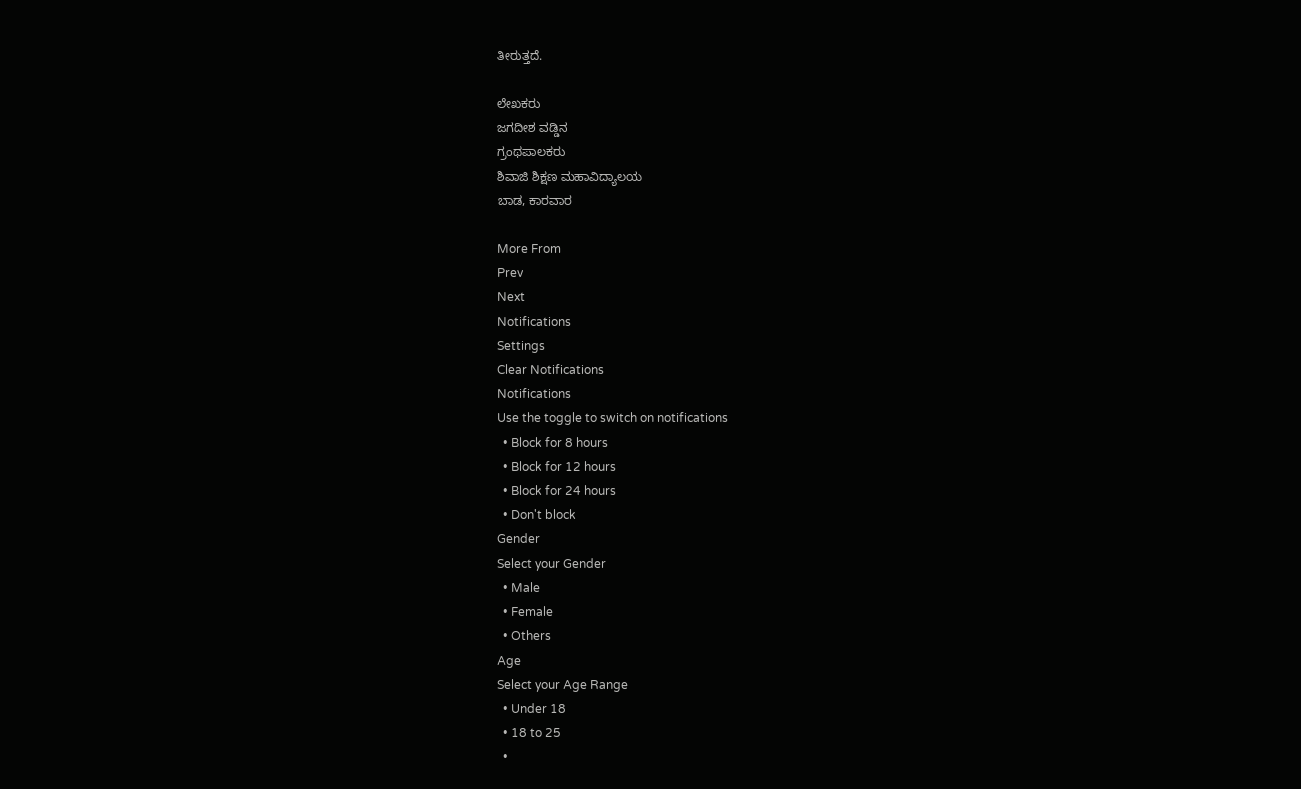ತೀರುತ್ತದೆ.

ಲೇಖಕರು
ಜಗದೀಶ ವಡ್ಡಿನ
ಗ್ರಂಥಪಾಲಕರು
ಶಿವಾಜಿ ಶಿಕ್ಷಣ ಮಹಾವಿದ್ಯಾಲಯ
ಬಾಡ, ಕಾರವಾರ

More From
Prev
Next
Notifications
Settings
Clear Notifications
Notifications
Use the toggle to switch on notifications
  • Block for 8 hours
  • Block for 12 hours
  • Block for 24 hours
  • Don't block
Gender
Select your Gender
  • Male
  • Female
  • Others
Age
Select your Age Range
  • Under 18
  • 18 to 25
  •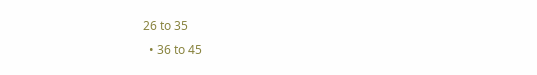26 to 35
  • 36 to 45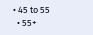• 45 to 55
  • 55+